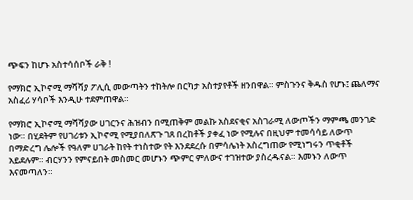ጭፍን ከሆኑ አስተሳሰቦች ራቅ !

የማክሮ ኢኮኖሚ ማሻሻያ ፖሊሲ መውጣትን ተከትሎ በርካታ አስተያየቶች ዘንበዋል። ምስጉንና ቅዱስ የሆኑ፤ ጨለማና አስፈሪ ሃሳቦች እንዲሁ ተደምጠዋል።

የማክሮ ኢኮኖሚ ማሻሻያው ሀገርንና ሕዝብን በሚጠቅም መልኩ አስደናቂና አስገራሚ ለውጦችን ማምጫ መንገድ ነው። በሂደትም የሀገሪቱን ኢኮኖሚ የሚያበለጽጉ ገጸ በረከቶች ያቀፈ ነው የሚሉና በዚህም ተመሳሳይ ለውጥ በማድረግ ሌሎች የዓለም ሀገራት ከየት ተነስተው የት እንደደረሱ በምሳሌነት አስረግጠው የሚነግሩን ጥቂቶች አይደሉም። ብርሃንን የምናይበት መስመር መሆኑን ጭምር ምለውና ተገዝተው ያስረዱናል። እመኑን ለውጥ እናመጣለን።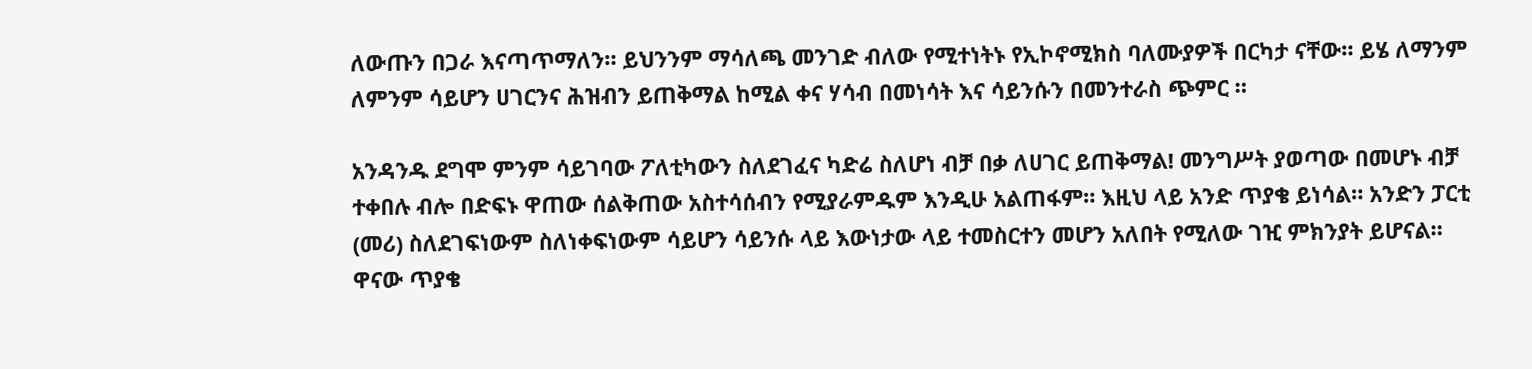ለውጡን በጋራ እናጣጥማለን። ይህንንም ማሳለጫ መንገድ ብለው የሚተነትኑ የኢኮኖሚክስ ባለሙያዎች በርካታ ናቸው። ይሄ ለማንም ለምንም ሳይሆን ሀገርንና ሕዝብን ይጠቅማል ከሚል ቀና ሃሳብ በመነሳት እና ሳይንሱን በመንተራስ ጭምር ።

አንዳንዱ ደግሞ ምንም ሳይገባው ፖለቲካውን ስለደገፈና ካድሬ ስለሆነ ብቻ በቃ ለሀገር ይጠቅማል! መንግሥት ያወጣው በመሆኑ ብቻ ተቀበሉ ብሎ በድፍኑ ዋጠው ሰልቅጠው አስተሳሰብን የሚያራምዱም እንዲሁ አልጠፋም። እዚህ ላይ አንድ ጥያቄ ይነሳል። አንድን ፓርቲ (መሪ) ስለደገፍነውም ስለነቀፍነውም ሳይሆን ሳይንሱ ላይ እውነታው ላይ ተመስርተን መሆን አለበት የሚለው ገዢ ምክንያት ይሆናል። ዋናው ጥያቄ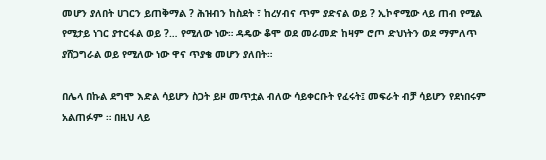መሆን ያለበት ሀገርን ይጠቅማል ? ሕዝብን ከስደት ፣ ከረሃብና ጥም ያድናል ወይ ? ኢኮኖሚው ላይ ጠብ የሚል የሚታይ ነገር ያተርፋል ወይ ?… የሚለው ነው። ዳዴው ቆሞ ወደ መራመድ ከዛም ሮጦ ድህነትን ወደ ማምለጥ ያሸጋግራል ወይ የሚለው ነው ዋና ጥያቄ መሆን ያለበት።

በሌላ በኩል ደግሞ እድል ሳይሆን ስጋት ይዞ መጥቷል ብለው ሳይቀርቡት የፈሩት፤ መፍራት ብቻ ሳይሆን የደነበሩም አልጠፉም ። በዚህ ላይ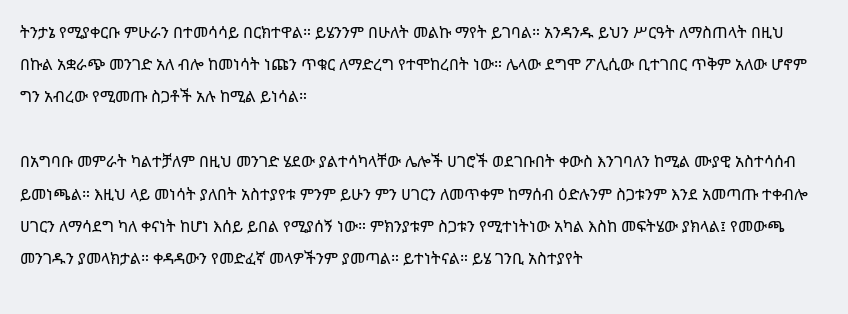ትንታኔ የሚያቀርቡ ምሁራን በተመሳሳይ በርክተዋል። ይሄንንም በሁለት መልኩ ማየት ይገባል። አንዳንዱ ይህን ሥርዓት ለማስጠላት በዚህ በኩል አቋራጭ መንገድ አለ ብሎ ከመነሳት ነጩን ጥቁር ለማድረግ የተሞከረበት ነው። ሌላው ደግሞ ፖሊሲው ቢተገበር ጥቅም አለው ሆኖም ግን አብረው የሚመጡ ስጋቶች አሉ ከሚል ይነሳል።

በአግባቡ መምራት ካልተቻለም በዚህ መንገድ ሄደው ያልተሳካላቸው ሌሎች ሀገሮች ወደገቡበት ቀውስ እንገባለን ከሚል ሙያዊ አስተሳሰብ ይመነጫል። እዚህ ላይ መነሳት ያለበት አስተያየቱ ምንም ይሁን ምን ሀገርን ለመጥቀም ከማሰብ ዕድሉንም ስጋቱንም እንደ አመጣጡ ተቀብሎ ሀገርን ለማሳደግ ካለ ቀናነት ከሆነ እሰይ ይበል የሚያሰኝ ነው። ምክንያቱም ስጋቱን የሚተነትነው አካል እስከ መፍትሄው ያክላል፤ የመውጫ መንገዱን ያመላክታል። ቀዳዳውን የመድፈኛ መላዎችንም ያመጣል። ይተነትናል። ይሄ ገንቢ አስተያየት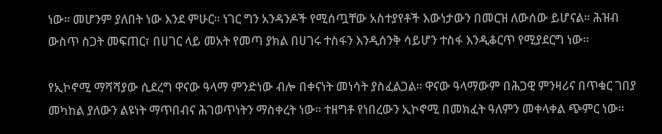ነው። መሆንም ያለበት ነው እንደ ምሁር። ነገር ግን አንዳንዶች የሚሰጧቸው አስተያየቶች እውነታውን በመርዝ ለውሰው ይሆናል። ሕዝብ ውስጥ ስጋት መፍጠር፣ በሀገር ላይ መአት የመጣ ያክል በሀገሩ ተስፋን እንዲሰንቅ ሳይሆን ተስፋ እንዲቆርጥ የሚያደርግ ነው።

የኢኮኖሚ ማሻሻያው ሲደረግ ዋናው ዓላማ ምንድነው ብሎ በቀናነት መነሳት ያስፈልጋል። ዋናው ዓላማውም በሕጋዊ ምንዛሪና በጥቁር ገበያ መካከል ያለውን ልዩነት ማጥበብና ሕገወጥነትን ማስቀረት ነው፡፡ ተዘግቶ የነበረውን ኢኮኖሚ በመክፈት ዓለምን መቀላቀል ጭምር ነው።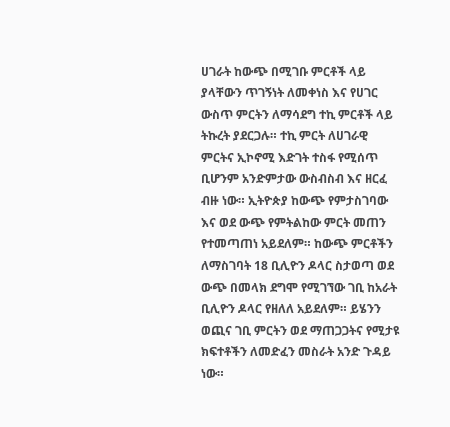ሀገራት ከውጭ በሚገቡ ምርቶች ላይ ያላቸውን ጥገኝነት ለመቀነስ እና የሀገር ውስጥ ምርትን ለማሳደግ ተኪ ምርቶች ላይ ትኩረት ያደርጋሉ። ተኪ ምርት ለሀገራዊ ምርትና ኢኮኖሚ እድገት ተስፋ የሚሰጥ ቢሆንም አንድምታው ውስብስብ እና ዘርፈ ብዙ ነው። ኢትዮጵያ ከውጭ የምታስገባው እና ወደ ውጭ የምትልከው ምርት መጠን የተመጣጠነ አይደለም። ከውጭ ምርቶችን ለማስገባት 18 ቢሊዮን ዶላር ስታወጣ ወደ ውጭ በመላክ ደግሞ የሚገኘው ገቢ ከአራት ቢሊዮን ዶላር የዘለለ አይደለም። ይሄንን ወጪና ገቢ ምርትን ወደ ማጠጋጋትና የሚታዩ ክፍተቶችን ለመድፈን መስራት አንድ ጉዳይ ነው።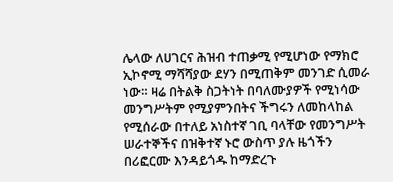ሌላው ለሀገርና ሕዝብ ተጠቃሚ የሚሆነው የማክሮ ኢኮኖሚ ማሻሻያው ደሃን በሚጠቅም መንገድ ሲመራ ነው። ዛሬ በትልቅ ስጋትነት በባለሙያዎች የሚነሳው መንግሥትም የሚያምንበትና ችግሩን ለመከላከል የሚሰራው በተለይ አነስተኛ ገቢ ባላቸው የመንግሥት ሠራተኞችና በዝቅተኛ ኑሮ ውስጥ ያሉ ዜጎችን በሪፎርሙ እንዳይጎዱ ከማድረጉ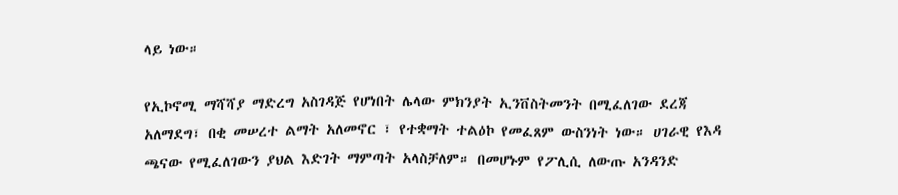ላይ ነው።

የኢኮኖሚ ማሻሻያ ማድረግ አስገዳጅ የሆነበት ሌላው ምክንያት ኢንቨስትመንት በሚፈለገው ደረጃ አለማደግ፣ በቂ መሠረተ ልማት አለመኖር ፣ የተቋማት ተልዕኮ የመፈጸም ውስንነት ነው። ሀገራዊ የእዳ ጫናው የሚፈለገውን ያህል እድገት ማምጣት አላስቻለም። በመሆኑም የፖሊሲ ለውጡ አንዳንድ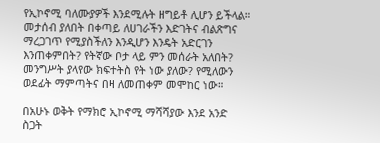የኢኮኖሚ ባለሙያዎች እንደሚሉት ዘግይቶ ሊሆን ይችላል። መታሰብ ያለበት በቀጣይ ለሀገራችን እድገትና ብልጽግና ማረጋገጥ የሚያስችለን እንዲሆን እንዴት አድርገን እንጠቀምበት? የትኛው ቦታ ላይ ምን መሰራት አለበት? መንግሥት ያላየው ክፍተትስ የት ነው ያለው? የሚለውን ወደፊት ማምጣትና በዛ ለመጠቀም መሞከር ነው።

በአሁኑ ወቅት የማክሮ ኢኮኖሚ ማሻሻያው እንደ አንድ ስጋት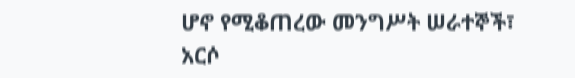ሆኖ የሚቆጠረው መንግሥት ሠራተኞች፣ አርሶ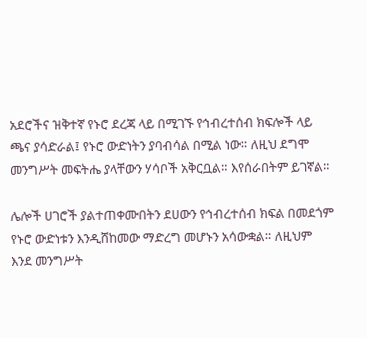አደሮችና ዝቅተኛ የኑሮ ደረጃ ላይ በሚገኙ የኅብረተሰብ ክፍሎች ላይ ጫና ያሳድራል፤ የኑሮ ውድነትን ያባብሳል በሚል ነው። ለዚህ ደግሞ መንግሥት መፍትሔ ያላቸውን ሃሳቦች አቅርቧል። እየሰራበትም ይገኛል።

ሌሎች ሀገሮች ያልተጠቀሙበትን ደሀውን የኅብረተሰብ ክፍል በመደጎም የኑሮ ውድነቱን እንዲሸከመው ማድረግ መሆኑን አሳውቋል። ለዚህም እንደ መንግሥት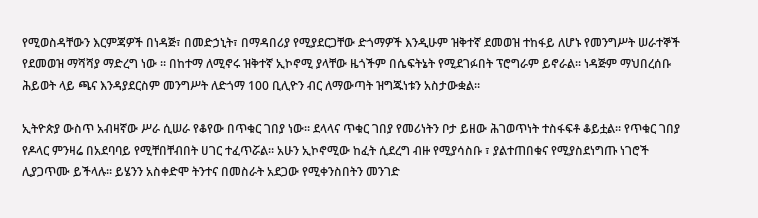የሚወስዳቸውን እርምጃዎች በነዳጅ፣ በመድኃኒት፣ በማዳበሪያ የሚያደርጋቸው ድጎማዎች እንዲሁም ዝቅተኛ ደመወዝ ተከፋይ ለሆኑ የመንግሥት ሠራተኞች የደመወዝ ማሻሻያ ማድረግ ነው ። በከተማ ለሚኖሩ ዝቅተኛ ኢኮኖሚ ያላቸው ዜጎችም በሴፍትኔት የሚደገፉበት ፕሮግራም ይኖራል፡፡ ነዳጅም ማህበረሰቡ ሕይወት ላይ ጫና እንዳያደርስም መንግሥት ለድጎማ 100 ቢሊዮን ብር ለማውጣት ዝግጁነቱን አስታውቋል።

ኢትዮጵያ ውስጥ አብዛኛው ሥራ ሲሠራ የቆየው በጥቁር ገበያ ነው። ደላላና ጥቁር ገበያ የመሪነትን ቦታ ይዘው ሕገወጥነት ተስፋፍቶ ቆይቷል። የጥቁር ገበያ የዶላር ምንዛሬ በአደባባይ የሚቸበቸብበት ሀገር ተፈጥሯል። አሁን ኢኮኖሚው ከፈት ሲደረግ ብዙ የሚያሳስቡ ፣ ያልተጠበቁና የሚያስደነግጡ ነገሮች ሊያጋጥሙ ይችላሉ። ይሄንን አስቀድሞ ትንተና በመስራት አደጋው የሚቀንስበትን መንገድ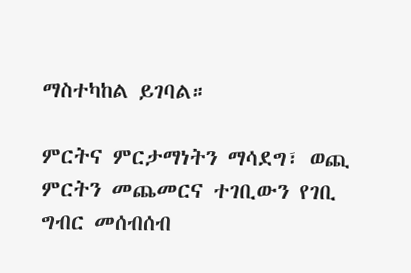ማስተካከል ይገባል።

ምርትና ምርታማነትን ማሳደግ፣ ወጪ ምርትን መጨመርና ተገቢውን የገቢ ግብር መሰብሰብ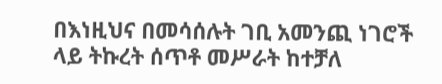በእነዚህና በመሳሰሉት ገቢ አመንጪ ነገሮች ላይ ትኩረት ሰጥቶ መሥራት ከተቻለ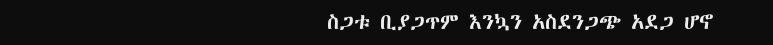ስጋቱ ቢያጋጥም እንኳን አስደንጋጭ አደጋ ሆኖ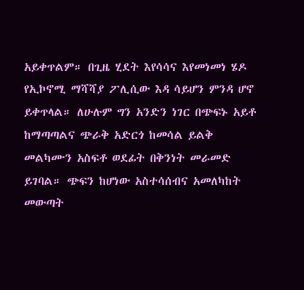አይቀጥልም። በጊዜ ሂደት እየሳሳና እየመነመነ ሄዶ የኢኮኖሚ ማሻሻያ ፖሊሲው እዳ ሳይሆን ምንዳ ሆኖ ይቀጥላል። ለሁሉም ግን አንድን ነገር በጭፍኑ አይቶ ከማጣጣልና ጭራቅ አድርጎ ከመሳል ይልቅ መልካሙን አስፍቶ ወደፊት በቅንነት መራመድ ይገባል። ጭፍን ከሆነው አስተሳሰብና አመለካከት መውጣት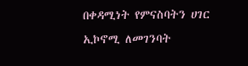በቀዳሚነት የምናስባትን ሀገር ኢኮኖሚ ለመገንባት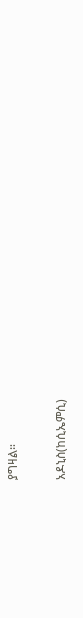ያግዛል።

አዶኒስ(ከሲኤምሲ)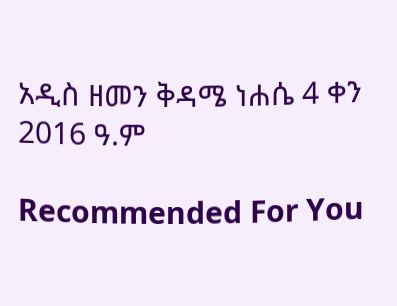አዲስ ዘመን ቅዳሜ ነሐሴ 4 ቀን 2016 ዓ.ም

Recommended For You